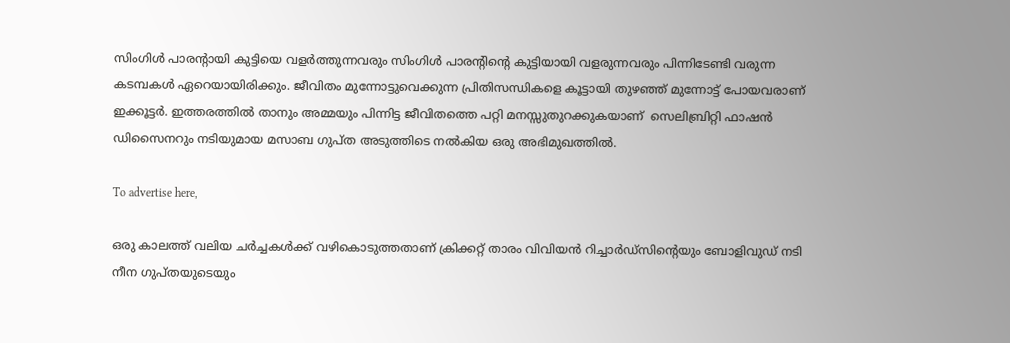സിംഗിൾ പാരൻ്റായി കുട്ടിയെ വളർത്തുന്നവരും സിംഗിൾ പാരൻ്റിൻ്റെ കുട്ടിയായി വളരുന്നവരും പിന്നിടേണ്ടി വരുന്ന കടമ്പകൾ ഏറെയായിരിക്കും. ജീവിതം മുന്നോട്ടുവെക്കുന്ന പ്രിതിസന്ധികളെ കൂട്ടായി തുഴഞ്ഞ് മുന്നോട്ട് പോയവരാണ് ഇക്കൂട്ടർ. ഇത്തരത്തിൽ താനും അമ്മയും പിന്നിട്ട ജീവിതത്തെ പറ്റി മനസ്സുതുറക്കുകയാണ്  സെലിബ്രിറ്റി ഫാഷൻ ഡിസൈനറും നടിയുമായ മസാബ ഗുപ്ത അടുത്തിടെ നൽകിയ ഒരു അഭിമുഖത്തിൽ.

To advertise here,

ഒരു കാലത്ത് വലിയ ചര്‍ച്ചകള്‍ക്ക് വഴികൊടുത്തതാണ് ക്രിക്കറ്റ് താരം വിവിയന്‍ റിച്ചാര്‍ഡ്സിന്റെയും ബോളിവുഡ് നടി നീന ഗുപ്തയുടെയും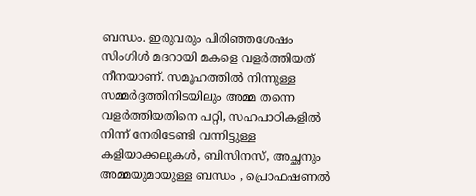ബന്ധം. ഇരുവരും പിരിഞ്ഞശേഷം സിംഗിള്‍ മദറായി മകളെ വളര്‍ത്തിയത് നീനയാണ്. സമൂഹത്തിൽ നിന്നുള്ള സമ്മർദ്ദത്തിനിടയിലും അമ്മ തന്നെ വളർത്തിയതിനെ പറ്റി, സഹപാഠികളിൽ നിന്ന് നേരിടേണ്ടി വന്നിട്ടുള്ള കളിയാക്കലുകൾ, ബിസിനസ്, അച്ഛനും അമ്മയുമായുള്ള ബന്ധം , പ്രൊഫഷണൽ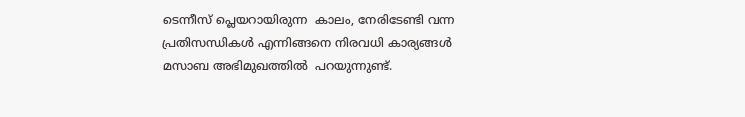ടെന്നീസ് പ്ലെയറായിരുന്ന  കാലം, നേരിടേണ്ടി വന്ന പ്രതിസന്ധികൾ എന്നിങ്ങനെ നിരവധി കാര്യങ്ങൾ മസാബ അഭിമുഖത്തിൽ  പറയുന്നുണ്ട്.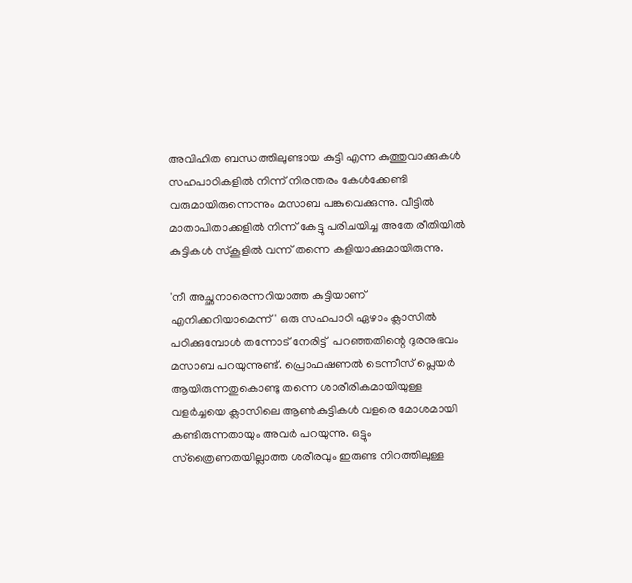അവിഹിത ബന്ധത്തിലുണ്ടായ കുട്ടി എന്ന കുത്തുവാക്കുകള്‍ സഹപാഠികളില്‍ നിന്ന് നിരന്തരം കേള്‍ക്കേണ്ടി വരുമായിരുന്നെന്നും മസാബ പങ്കുവെക്കുന്നു. വീട്ടില്‍ മാതാപിതാക്കളിൽ നിന്ന് കേട്ടു പരിചയിച്ച അതേ രീതിയില്‍ കുട്ടികള്‍ സ്‌കൂളില്‍ വന്ന് തന്നെ കളിയാക്കുമായിരുന്നു.

'നീ അച്ഛനാരെന്നറിയാത്ത കുട്ടിയാണ് എനിക്കറിയാമെന്ന്' ഒരു സഹപാഠി ഏഴാം ക്ലാസില്‍ പഠിക്കുമ്പോള്‍ തന്നോട് നേരിട്ട്  പറഞ്ഞതിന്റെ ദുരനുഭവം മസാബ പറയുന്നുണ്ട്. പ്രൊഫഷണല്‍ ടെന്നീസ് പ്ലെയര്‍ ആയിരുന്നതുകൊണ്ടു തന്നെ ശാരീരികമായിയുള്ള വളര്‍ച്ചയെ ക്ലാസിലെ ആണ്‍കുട്ടികള്‍ വളരെ മോശമായി കണ്ടിരുന്നതായും അവര്‍ പറയുന്നു. ഒട്ടും സ്‌ത്രൈണതയില്ലാത്ത ശരീരവും ഇരുണ്ട നിറത്തിലുള്ള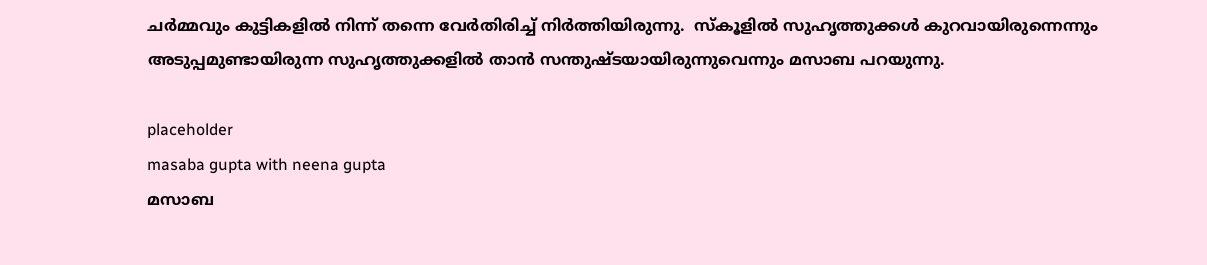ചര്‍മ്മവും കുട്ടികളില്‍ നിന്ന് തന്നെ വേര്‍തിരിച്ച് നിര്‍ത്തിയിരുന്നു.  സ്‌കൂളിൽ സുഹൃത്തുക്കൾ കുറവായിരുന്നെന്നും അടുപ്പമുണ്ടായിരുന്ന സുഹൃത്തുക്കളില്‍ താന്‍ സന്തുഷ്ടയായിരുന്നുവെന്നും മസാബ പറയുന്നു.

placeholder
masaba gupta with neena gupta
മസാബ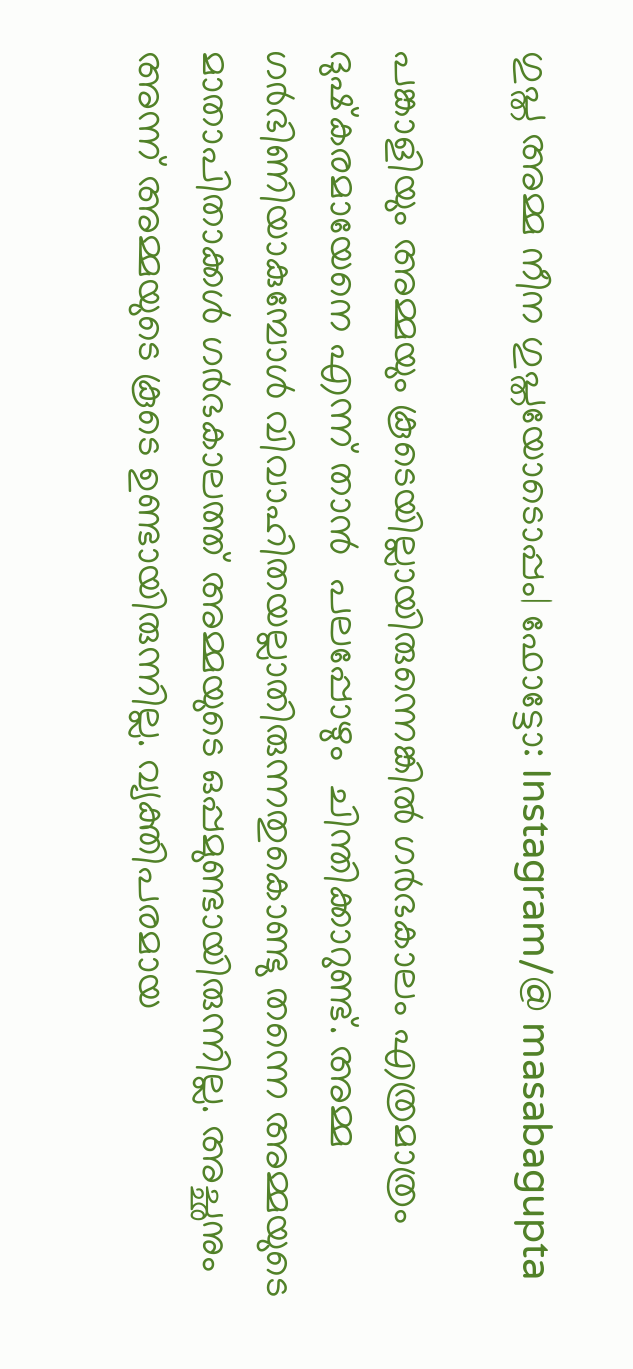ഗുപ്ത അമ്മ നീന ഗുപ്തയോടൊപ്പം| ഫോട്ടോ: Instagram/@ masabagupta

പങ്കാളിയും അമ്മയും കൂടെയില്ലായിരുന്നെങ്കില്‍ ഗര്‍ഭകാലം എത്രമാത്രം ദുഷ്‌കരമായേനെ എന്ന് താന്‍  പലപ്പോഴും  ചിന്തിക്കാറുണ്ട്. അമ്മ ഗര്‍ഭിണിയാകുമ്പോള്‍ വിവാഹിതയല്ലാതിരുന്നതുകൊണ്ടു തന്നെ അമ്മയുടെ മാതാപിതാക്കള്‍ ഗര്‍ഭകാലത്ത് അമ്മയുടെ ഒപ്പമുണ്ടായിരുന്നില്ല. അച്ഛനും അന്ന് അമ്മയുടെ കൂടെ ഉണ്ടായിരുന്നില്ല. വ്യക്തിപരമായ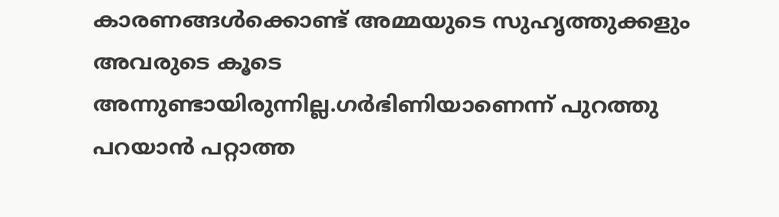കാരണങ്ങള്‍ക്കൊണ്ട് അമ്മയുടെ സുഹൃത്തുക്കളും അവരുടെ കൂടെ അന്നുണ്ടായിരുന്നില്ല.ഗര്‍ഭിണിയാണെന്ന് പുറത്തു പറയാന്‍ പറ്റാത്ത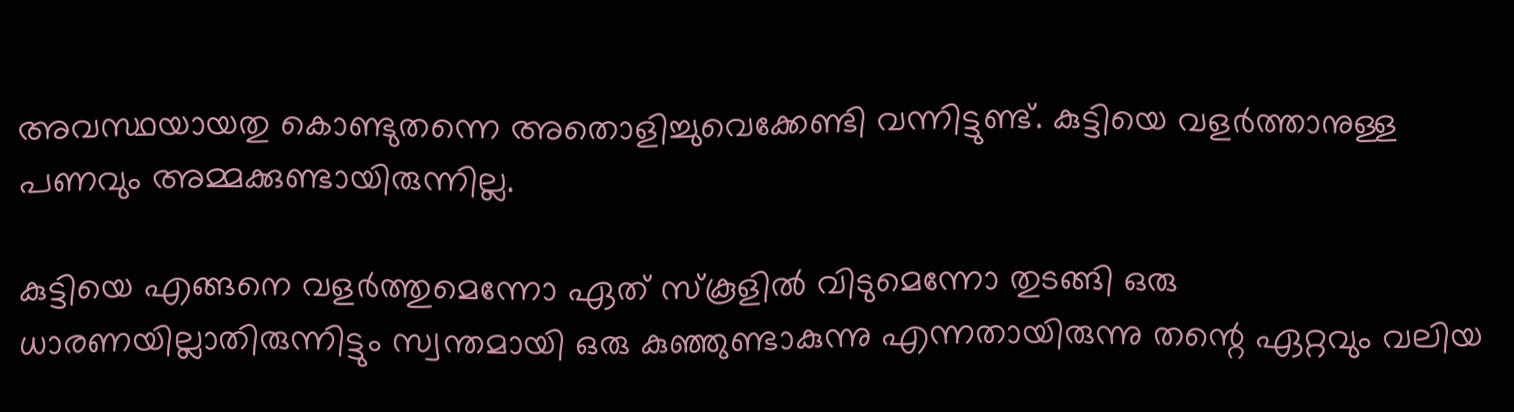അവസ്ഥയായതു കൊണ്ടുതന്നെ അതൊളിച്ചുവെക്കേണ്ടി വന്നിട്ടുണ്ട്. കുട്ടിയെ വളര്‍ത്താനുള്ള പണവും അമ്മക്കുണ്ടായിരുന്നില്ല.

കുട്ടിയെ എങ്ങനെ വളര്‍ത്തുമെന്നോ ഏത് സ്‌കൂളില്‍ വിടുമെന്നോ തുടങ്ങി ഒരു ധാരണയില്ലാതിരുന്നിട്ടും സ്വന്തമായി ഒരു കുഞ്ഞുണ്ടാകുന്നു എന്നതായിരുന്നു തന്റെ ഏറ്റവും വലിയ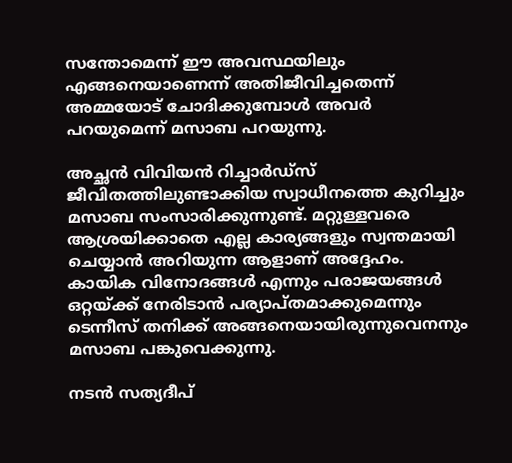സന്തോമെന്ന് ഈ അവസ്ഥയിലും എങ്ങനെയാണെന്ന് അതിജീവിച്ചതെന്ന് അമ്മയോട് ചോദിക്കുമ്പോള്‍ അവര്‍ പറയുമെന്ന് മസാബ പറയുന്നു.

അച്ഛന്‍ വിവിയന്‍ റിച്ചാര്‍ഡ്‌സ് ജീവിതത്തിലുണ്ടാക്കിയ സ്വാധീനത്തെ കുറിച്ചും മസാബ സംസാരിക്കുന്നുണ്ട്. മറ്റുള്ളവരെ ആശ്രയിക്കാതെ എല്ല കാര്യങ്ങളും സ്വന്തമായി ചെയ്യാന്‍ അറിയുന്ന ആളാണ് അദ്ദേഹം. കായിക വിനോദങ്ങള്‍ എന്നും പരാജയങ്ങള്‍ ഒറ്റയ്ക്ക് നേരിടാന്‍ പര്യാപ്തമാക്കുമെന്നും ടെന്നീസ് തനിക്ക് അങ്ങനെയായിരുന്നുവെനനും മസാബ പങ്കുവെക്കുന്നു.

നടന്‍ സത്യദീപ്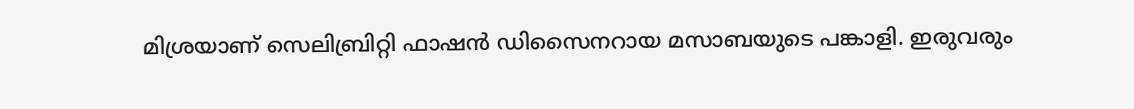മിശ്രയാണ് സെലിബ്രിറ്റി ഫാഷന്‍ ഡിസൈനറായ മസാബയുടെ പങ്കാളി. ഇരുവരും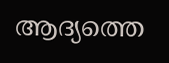ആദ്യത്തെ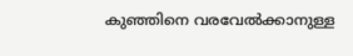കുഞ്ഞിനെ വരവേല്‍ക്കാനുള്ള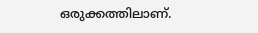ഒരുക്കത്തിലാണ്.